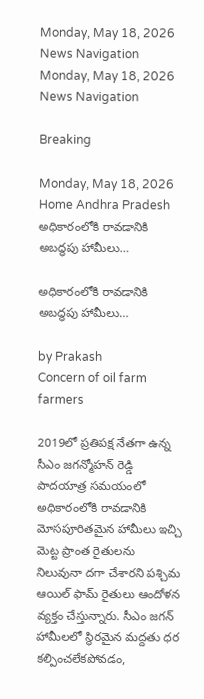Monday, May 18, 2026
News Navigation
Monday, May 18, 2026
News Navigation

Breaking

Monday, May 18, 2026
Home Andhra Pradesh అధికారంలోకి రావడానికి అబద్ధపు హామీలు…

అధికారంలోకి రావడానికి అబద్ధపు హామీలు…

by Prakash
Concern of oil farm farmers

2019లో ప్రతిపక్ష నేతగా ఉన్న సీఎం జగన్మోహన్ రెడ్డి పాదయాత్ర సమయంలో అధికారంలోకి రావడానికి మోసపూరితమైన హామీలు ఇచ్చి మెట్ట ప్రాంత రైతులను నిలువునా దగా చేశారని పశ్చిమ ఆయిల్ ఫామ్ రైతులు ఆందోళన వ్యక్తం చేస్తున్నారు. సీఎం జగన్ హామీలలో స్థిరమైన మద్దతు ధర కల్పించలేకపోవడం,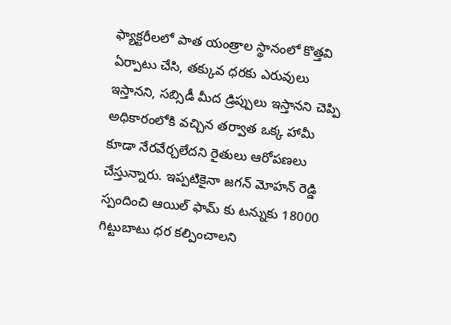ఫ్యాక్టరీలలో పాత యంత్రాల స్థానంలో కొత్తవి ఏర్పాటు చేసి, తక్కువ ధరకు ఎరువులు ఇస్తానని, సబ్సిడీ మీద డ్రిప్పులు ఇస్తానని చెప్పి అధికారంలోకి వచ్చిన తర్వాత ఒక్క హామీ కూడా నేరవేర్చలేదని రైతులు ఆరోపణలు చేస్తున్నారు. ఇప్పటికైనా జగన్ మోహన్ రెడ్డి స్పందించి ఆయిల్ ఫామ్ కు టన్నుకు 18000 గిట్టుబాటు ధర కల్పించాలని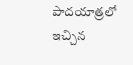పాదయాత్రలో ఇచ్చిన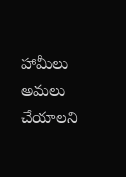హామీలు అమలు చేయాలని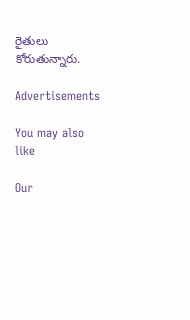రైతులు కోరుతున్నారు.

Advertisements

You may also like

Our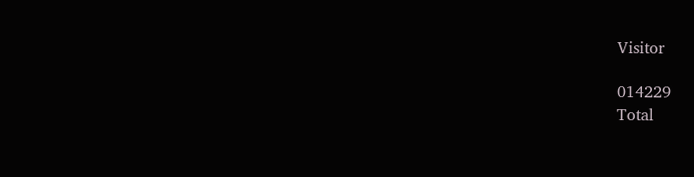Visitor

014229
Total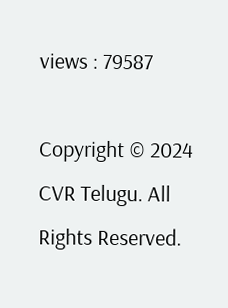views : 79587

Copyright © 2024 CVR Telugu. All Rights Reserved.